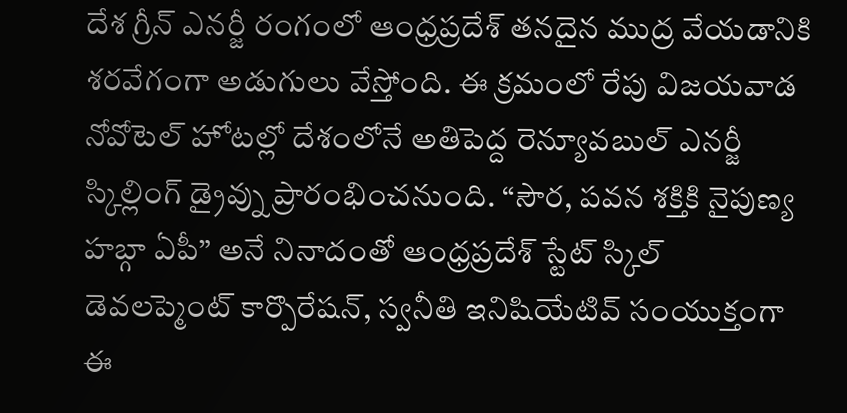దేశ గ్రీన్ ఎనర్జీ రంగంలో ఆంధ్రప్రదేశ్ తనదైన ముద్ర వేయడానికి శరవేగంగా అడుగులు వేస్తోంది. ఈ క్రమంలో రేపు విజయవాడ నోవోటెల్ హోటల్లో దేశంలోనే అతిపెద్ద రెన్యూవబుల్ ఎనర్జీ స్కిల్లింగ్ డ్రైవ్ను ప్రారంభించనుంది. “సౌర, పవన శక్తికి నైపుణ్య హబ్గా ఏపీ” అనే నినాదంతో ఆంధ్రప్రదేశ్ స్టేట్ స్కిల్ డెవలప్మెంట్ కార్పొరేషన్, స్వనీతి ఇనిషియేటివ్ సంయుక్తంగా ఈ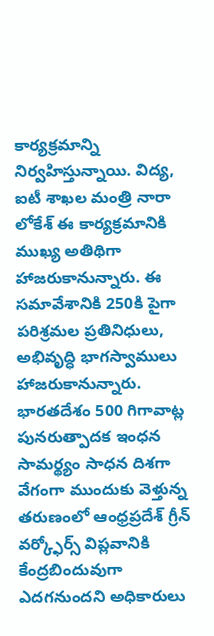కార్యక్రమాన్ని నిర్వహిస్తున్నాయి. విద్య, ఐటీ శాఖల మంత్రి నారా లోకేశ్ ఈ కార్యక్రమానికి ముఖ్య అతిథిగా హాజరుకానున్నారు. ఈ సమావేశానికి 250కి పైగా పరిశ్రమల ప్రతినిధులు, అభివృద్ధి భాగస్వాములు హాజరుకానున్నారు. భారతదేశం 500 గిగావాట్ల పునరుత్పాదక ఇంధన సామర్థ్యం సాధన దిశగా వేగంగా ముందుకు వెళ్తున్న తరుణంలో ఆంధ్రప్రదేశ్ గ్రీన్ వర్క్ఫోర్స్ విప్లవానికి కేంద్రబిందువుగా ఎదగనుందని అధికారులు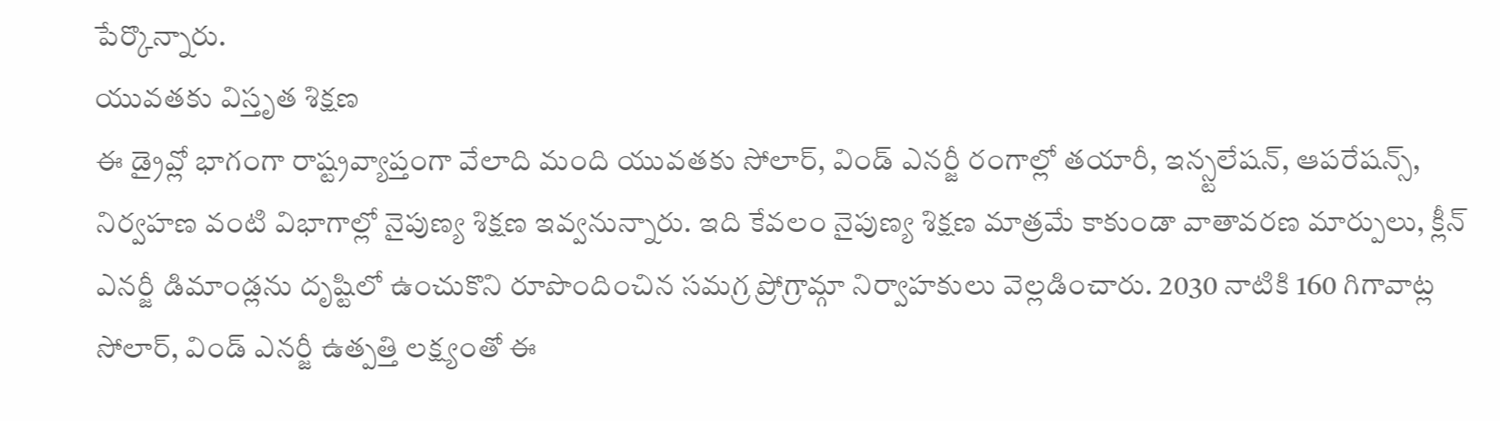పేర్కొన్నారు.
యువతకు విస్తృత శిక్షణ
ఈ డ్రైవ్లో భాగంగా రాష్ట్రవ్యాప్తంగా వేలాది మంది యువతకు సోలార్, విండ్ ఎనర్జీ రంగాల్లో తయారీ, ఇన్స్టలేషన్, ఆపరేషన్స్, నిర్వహణ వంటి విభాగాల్లో నైపుణ్య శిక్షణ ఇవ్వనున్నారు. ఇది కేవలం నైపుణ్య శిక్షణ మాత్రమే కాకుండా వాతావరణ మార్పులు, క్లీన్ ఎనర్జీ డిమాండ్లను దృష్టిలో ఉంచుకొని రూపొందించిన సమగ్ర ప్రోగ్రామ్గా నిర్వాహకులు వెల్లడించారు. 2030 నాటికి 160 గిగావాట్ల సోలార్, విండ్ ఎనర్జీ ఉత్పత్తి లక్ష్యంతో ఈ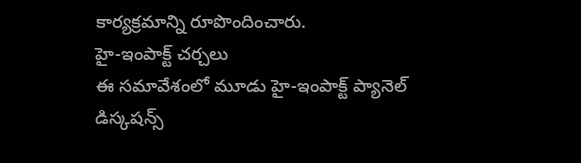కార్యక్రమాన్ని రూపొందించారు.
హై-ఇంపాక్ట్ చర్చలు
ఈ సమావేశంలో మూడు హై-ఇంపాక్ట్ ప్యానెల్ డిస్కషన్స్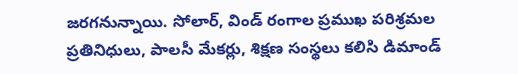జరగనున్నాయి. సోలార్, విండ్ రంగాల ప్రముఖ పరిశ్రమల ప్రతినిధులు, పాలసీ మేకర్లు, శిక్షణ సంస్థలు కలిసి డిమాండ్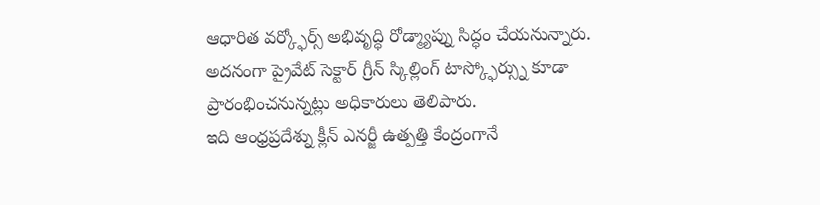ఆధారిత వర్క్ఫోర్స్ అభివృద్ధి రోడ్మ్యాప్ను సిద్ధం చేయనున్నారు. అదనంగా ప్రైవేట్ సెక్టార్ గ్రీన్ స్కిల్లింగ్ టాస్క్ఫోర్స్ను కూడా ప్రారంభించనున్నట్లు అధికారులు తెలిపారు.
ఇది ఆంధ్రప్రదేశ్ను క్లీన్ ఎనర్జీ ఉత్పత్తి కేంద్రంగానే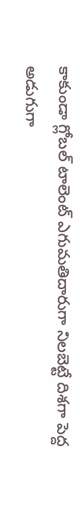కాకుండా గ్లోబల్ టాలెంట్ ఎగుమతిదారుగా నిలబెట్టే దిశగా పెద్ద అడుగుగా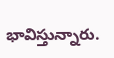భావిస్తున్నారు.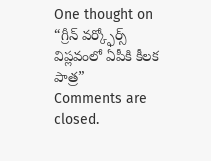One thought on “గ్రీన్ వర్క్ఫోర్స్ విప్లవంలో ఏపీకి కీలక పాత్ర”
Comments are closed.